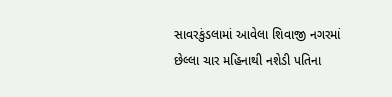સાવરકુંડલામાં આવેલા શિવાજી નગરમાં છેલ્લા ચાર મહિનાથી નશેડી પતિના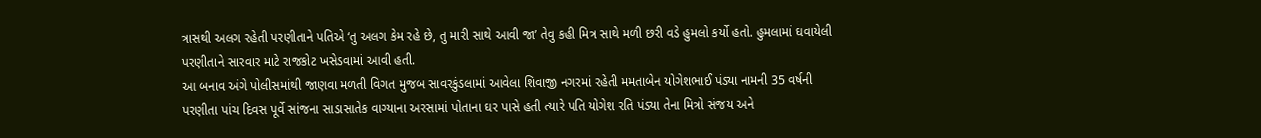ત્રાસથી અલગ રહેતી પરણીતાને પતિએ ‘તુ અલગ કેમ રહે છે, તુ મારી સાથે આવી જા’ તેવુ કહી મિત્ર સાથે મળી છરી વડે હુમલો કર્યો હતો. હુમલામાં ઘવાયેલી પરણીતાને સારવાર માટે રાજકોટ ખસેડવામાં આવી હતી.
આ બનાવ અંગે પોલીસમાંથી જાણવા મળતી વિગત મુજબ સાવરકુંડલામાં આવેલા શિવાજી નગરમાં રહેતી મમતાબેન યોગેશભાઈ પંડ્યા નામની 35 વર્ષની પરણીતા પાંચ દિવસ પૂર્વે સાંજના સાડાસાતેક વાગ્યાના અરસામાં પોતાના ઘર પાસે હતી ત્યારે પતિ યોગેશ રતિ પંડ્યા તેના મિત્રો સંજય અને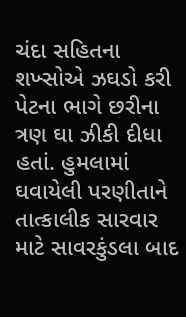ચંદા સહિતના શખ્સોએ ઝઘડો કરી પેટના ભાગે છરીના ત્રણ ઘા ઝીકી દીધા હતાં. હુમલામાં ઘવાયેલી પરણીતાને તાત્કાલીક સારવાર માટે સાવરકુંડલા બાદ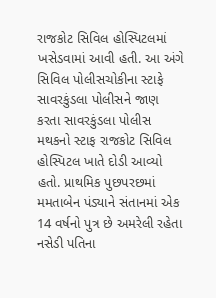રાજકોટ સિવિલ હોસ્પિટલમાં ખસેડવામાં આવી હતી. આ અંગે સિવિલ પોલીસચોકીના સ્ટાફે સાવરકુંડલા પોલીસને જાણ કરતા સાવરકુંડલા પોલીસ મથકનો સ્ટાફ રાજકોટ સિવિલ હોસ્પિટલ ખાતે દોડી આવ્યો હતો. પ્રાથમિક પુછપરછમાં મમતાબેન પંડ્યાને સંતાનમાં એક 14 વર્ષનો પુત્ર છે અમરેલી રહેતા નસેડી પતિના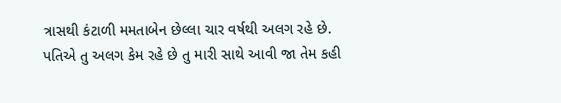ત્રાસથી કંટાળી મમતાબેન છેલ્લા ચાર વર્ષથી અલગ રહે છે. પતિએ તુ અલગ કેમ રહે છે તુ મારી સાથે આવી જા તેમ કહી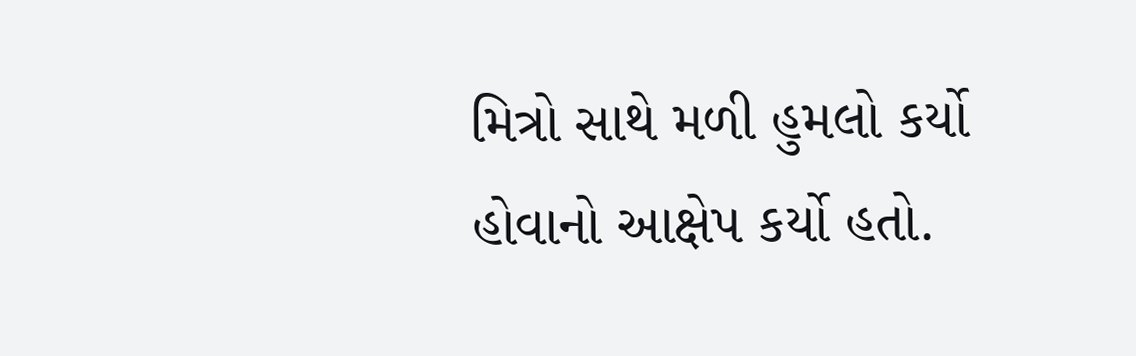મિત્રો સાથે મળી હુમલો કર્યો હોવાનો આક્ષેપ કર્યો હતો.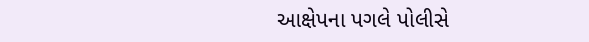આક્ષેપના પગલે પોલીસે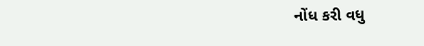નોંધ કરી વધુ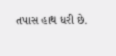તપાસ હાથ ધરી છે.